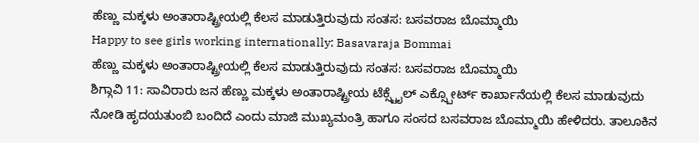ಹೆಣ್ಣು ಮಕ್ಕಳು ಅಂತಾರಾಷ್ಟ್ರೀಯಲ್ಲಿ ಕೆಲಸ ಮಾಡುತ್ತಿರುವುದು ಸಂತಸ: ಬಸವರಾಜ ಬೊಮ್ಮಾಯಿ
Happy to see girls working internationally: Basavaraja Bommai
ಹೆಣ್ಣು ಮಕ್ಕಳು ಅಂತಾರಾಷ್ಟ್ರೀಯಲ್ಲಿ ಕೆಲಸ ಮಾಡುತ್ತಿರುವುದು ಸಂತಸ: ಬಸವರಾಜ ಬೊಮ್ಮಾಯಿ
ಶಿಗ್ಗಾವಿ 11: ಸಾವಿರಾರು ಜನ ಹೆಣ್ಣು ಮಕ್ಕಳು ಅಂತಾರಾಷ್ಟ್ರೀಯ ಟೆಕ್ಸ್ಟೈಲ್ ಎಕ್ಸ್ಪೋರ್ಟ್ ಕಾರ್ಖಾನೆಯಲ್ಲಿ ಕೆಲಸ ಮಾಡುವುದು ನೋಡಿ ಹೃದಯತುಂಬಿ ಬಂದಿದೆ ಎಂದು ಮಾಜಿ ಮುಖ್ಯಮಂತ್ರಿ ಹಾಗೂ ಸಂಸದ ಬಸವರಾಜ ಬೊಮ್ಮಾಯಿ ಹೇಳಿದರು. ತಾಲೂಕಿನ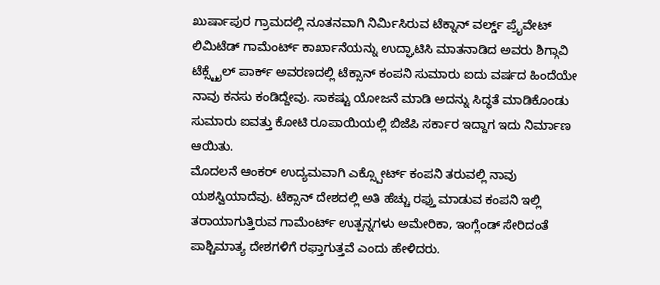ಖುರ್ಷಾಪುರ ಗ್ರಾಮದಲ್ಲಿ ನೂತನವಾಗಿ ನಿರ್ಮಿಸಿರುವ ಟೆಕ್ನಾನ್ ವರ್ಲ್ಡ್ ಪ್ರೈವೇಟ್ ಲಿಮಿಟೆಡ್ ಗಾಮೆಂರ್ಟ್ ಕಾರ್ಖಾನೆಯನ್ನು ಉದ್ಘಾಟಿಸಿ ಮಾತನಾಡಿದ ಅವರು ಶಿಗ್ಗಾವಿ ಟೆಕ್ಸ್ಟೈಲ್ ಪಾರ್ಕ್ ಅವರಣದಲ್ಲಿ ಟೆಕ್ಸಾನ್ ಕಂಪನಿ ಸುಮಾರು ಐದು ವರ್ಷದ ಹಿಂದೆಯೇ ನಾವು ಕನಸು ಕಂಡಿದ್ದೇವು. ಸಾಕಷ್ಟು ಯೋಜನೆ ಮಾಡಿ ಅದನ್ನು ಸಿದ್ಧತೆ ಮಾಡಿಕೊಂಡು ಸುಮಾರು ಐವತ್ತು ಕೋಟಿ ರೂಪಾಯಿಯಲ್ಲಿ ಬಿಜೆಪಿ ಸರ್ಕಾರ ಇದ್ದಾಗ ಇದು ನಿರ್ಮಾಣ ಆಯಿತು.
ಮೊದಲನೆ ಆಂಕರ್ ಉದ್ಯಮವಾಗಿ ಎಕ್ಸ್ಪೋರ್ಟ್ ಕಂಪನಿ ತರುವಲ್ಲಿ ನಾವು ಯಶಸ್ವಿಯಾದೆವು. ಟೆಕ್ಸಾನ್ ದೇಶದಲ್ಲಿ ಅತಿ ಹೆಚ್ಚು ರಫ್ತು ಮಾಡುವ ಕಂಪನಿ ಇಲ್ಲಿ ತರಾಯಾಗುತ್ತಿರುವ ಗಾಮೆಂರ್ಟ್ ಉತ್ಪನ್ನಗಳು ಅಮೇರಿಕಾ, ಇಂಗ್ಲೆಂಡ್ ಸೇರಿದಂತೆ ಪಾಶ್ಚಿಮಾತ್ಯ ದೇಶಗಳಿಗೆ ರಫ್ತಾಗುತ್ತವೆ ಎಂದು ಹೇಳಿದರು.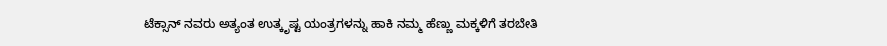ಟೆಕ್ಸಾನ್ ನವರು ಅತ್ಯಂತ ಉತ್ಕೃಷ್ಟ ಯಂತ್ರಗಳನ್ನು ಹಾಕಿ ನಮ್ಮ ಹೆಣ್ಣು ಮಕ್ಕಳಿಗೆ ತರಬೇತಿ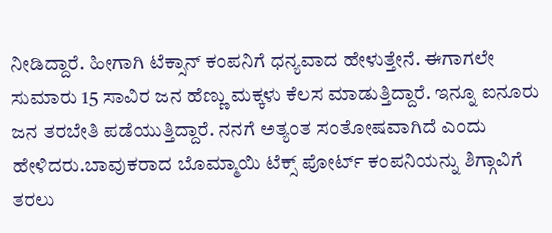ನೀಡಿದ್ದಾರೆ. ಹೀಗಾಗಿ ಟೆಕ್ಸಾನ್ ಕಂಪನಿಗೆ ಧನ್ಯವಾದ ಹೇಳುತ್ತೇನೆ. ಈಗಾಗಲೇ ಸುಮಾರು 15 ಸಾವಿರ ಜನ ಹೆಣ್ಣು ಮಕ್ಕಳು ಕೆಲಸ ಮಾಡುತ್ತಿದ್ದಾರೆ. ಇನ್ನೂ ಐನೂರು ಜನ ತರಬೇತಿ ಪಡೆಯುತ್ತಿದ್ದಾರೆ. ನನಗೆ ಅತ್ಯಂತ ಸಂತೋಷವಾಗಿದೆ ಎಂದು ಹೇಳಿದರು.ಬಾವುಕರಾದ ಬೊಮ್ಮಾಯಿ ಟೆಕ್ಸ್ ಪೋರ್ಟ್ ಕಂಪನಿಯನ್ನು ಶಿಗ್ಗಾವಿಗೆ ತರಲು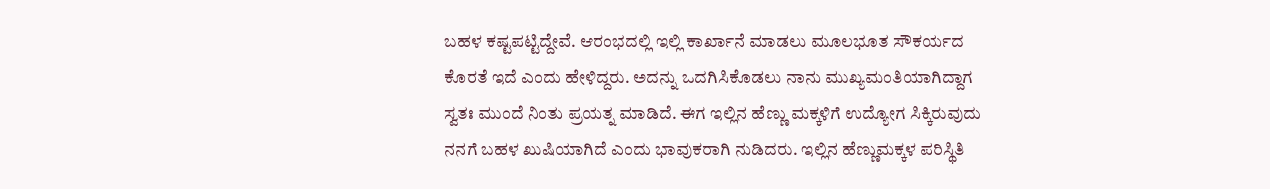ಬಹಳ ಕಷ್ಟಪಟ್ಟಿದ್ದೇವೆ. ಆರಂಭದಲ್ಲಿ ಇಲ್ಲಿ ಕಾರ್ಖಾನೆ ಮಾಡಲು ಮೂಲಭೂತ ಸೌಕರ್ಯದ ಕೊರತೆ ಇದೆ ಎಂದು ಹೇಳಿದ್ದರು. ಅದನ್ನು ಒದಗಿಸಿಕೊಡಲು ನಾನು ಮುಖ್ಯಮಂತಿಯಾಗಿದ್ದಾಗ ಸ್ವತಃ ಮುಂದೆ ನಿಂತು ಪ್ರಯತ್ನ ಮಾಡಿದೆ. ಈಗ ಇಲ್ಲಿನ ಹೆಣ್ಣು ಮಕ್ಕಳಿಗೆ ಉದ್ಯೋಗ ಸಿಕ್ಕಿರುವುದು ನನಗೆ ಬಹಳ ಖುಷಿಯಾಗಿದೆ ಎಂದು ಭಾವುಕರಾಗಿ ನುಡಿದರು. ಇಲ್ಲಿನ ಹೆಣ್ಣುಮಕ್ಕಳ ಪರಿಸ್ಥಿತಿ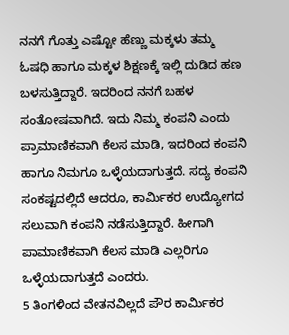ನನಗೆ ಗೊತ್ತು ಎಷ್ಟೋ ಹೆಣ್ಣು ಮಕ್ಕಳು ತಮ್ಮ ಓಷಧಿ ಹಾಗೂ ಮಕ್ಕಳ ಶಿಕ್ಷಣಕ್ಕೆ ಇಲ್ಲಿ ದುಡಿದ ಹಣ ಬಳಸುತ್ತಿದ್ದಾರೆ. ಇದರಿಂದ ನನಗೆ ಬಹಳ ಸಂತೋಷವಾಗಿದೆ. ಇದು ನಿಮ್ಮ ಕಂಪನಿ ಎಂದು ಪ್ರಾಮಾಣಿಕವಾಗಿ ಕೆಲಸ ಮಾಡಿ, ಇದರಿಂದ ಕಂಪನಿ ಹಾಗೂ ನಿಮಗೂ ಒಳ್ಳೆಯದಾಗುತ್ತದೆ. ಸದ್ಯ ಕಂಪನಿ ಸಂಕಷ್ಟದಲ್ಲಿದೆ ಆದರೂ, ಕಾರ್ಮಿಕರ ಉದ್ಯೋಗದ ಸಲುವಾಗಿ ಕಂಪನಿ ನಡೆಸುತ್ತಿದ್ದಾರೆ. ಹೀಗಾಗಿ ಪಾಮಾಣಿಕವಾಗಿ ಕೆಲಸ ಮಾಡಿ ಎಲ್ಲರಿಗೂ ಒಳ್ಳೆಯದಾಗುತ್ತದೆ ಎಂದರು.
5 ತಿಂಗಳಿಂದ ವೇತನವಿಲ್ಲದೆ ಪೌರ ಕಾರ್ಮಿಕರ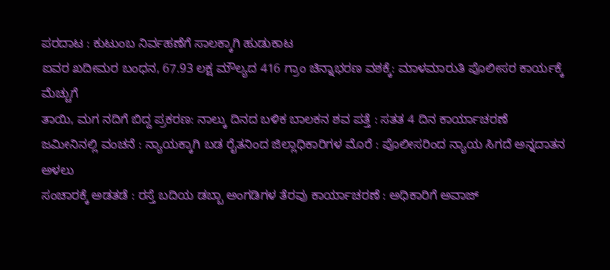ಪರದಾಟ : ಕುಟುಂಬ ನಿರ್ವಹಣೆಗೆ ಸಾಲಕ್ಕಾಗಿ ಹುಡುಕಾಟ
ಐವರ ಖದೀಮರ ಬಂಧನ, 67.93 ಲಕ್ಷ ಮೌಲ್ಯದ 416 ಗ್ರಾಂ ಚಿನ್ನಾಭರಣ ವಶಕ್ಕೆ: ಮಾಳಮಾರುತಿ ಪೊಲೀಸರ ಕಾರ್ಯಕ್ಕೆ ಮೆಚ್ಚುಗೆ
ತಾಯಿ, ಮಗ ನದಿಗೆ ಬಿದ್ದ ಪ್ರಕರಣ: ನಾಲ್ಕು ದಿನದ ಬಳಿಕ ಬಾಲಕನ ಶವ ಪತ್ತೆ : ಸತತ 4 ದಿನ ಕಾರ್ಯಾಚರಣೆ
ಜಮೀನಿನಲ್ಲಿ ವಂಚನೆ : ನ್ಯಾಯಕ್ಕಾಗಿ ಬಡ ರೈತನಿಂದ ಜಿಲ್ಲಾಧಿಕಾರಿಗಳ ಮೊರೆ : ಪೊಲೀಸರಿಂದ ನ್ಯಾಯ ಸಿಗದೆ ಅನ್ನದಾತನ ಅಳಲು
ಸಂಚಾರಕ್ಕೆ ಅಡತಡೆ : ರಸ್ತೆ ಬದಿಯ ಡಬ್ಬಾ ಅಂಗಡಿಗಳ ತೆರವು ಕಾರ್ಯಾಚರಣೆ : ಅಧಿಕಾರಿಗೆ ಅವಾಜ್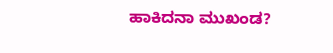ಹಾಕಿದನಾ ಮುಖಂಡ?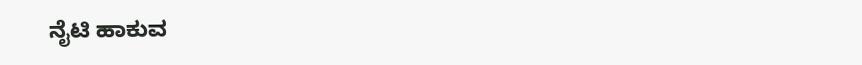ನೈಟಿ ಹಾಕುವ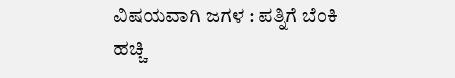ವಿಷಯವಾಗಿ ಜಗಳ : ಪತ್ನಿಗೆ ಬೆಂಕಿ ಹಚ್ಚಿ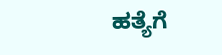ಹತ್ಯೆಗೆ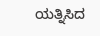ಯತ್ನಿಸಿದ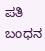ಪತಿ ಬಂಧನ